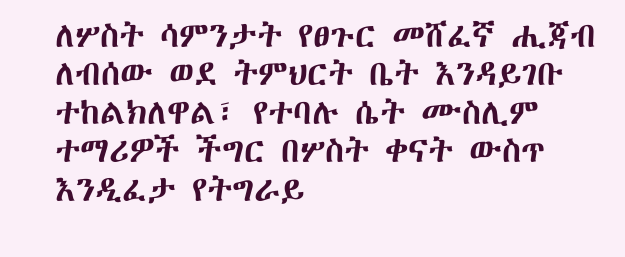ለሦስት ሳምንታት የፀጉር መሸፈኛ ሒጃብ ለብሰው ወደ ትምህርት ቤት እንዳይገቡ ተከልክለዋል፣ የተባሉ ሴት ሙስሊም ተማሪዎች ችግር በሦስት ቀናት ውስጥ እንዲፈታ የትግራይ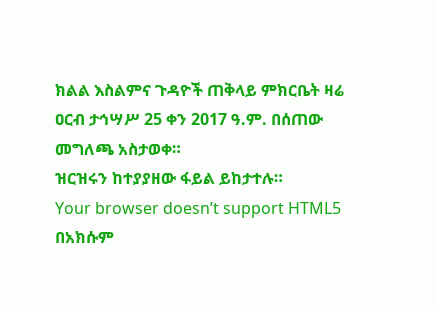ክልል እስልምና ጉዳዮች ጠቅላይ ምክርቤት ዛሬ ዐርብ ታኅሣሥ 25 ቀን 2017 ዓ.ም. በሰጠው መግለጫ አስታወቀ።
ዝርዝሩን ከተያያዘው ፋይል ይከታተሉ።
Your browser doesn’t support HTML5
በአክሱም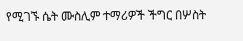የሚገኙ ሴት ሙስሊም ተማሪዎች ችግር በሦስት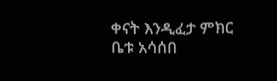ቀናት እንዲፈታ ምክር ቤቱ አሳሰበ